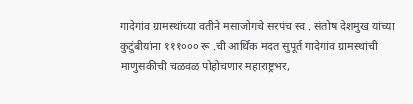गादेगांव ग्रामस्थांच्या वतीने मसाजोगचे सरपंच स्व . संतोष देशमुख यांच्या कुटुंबीयांना १११००० रू .ची आर्थिक मदत सुपूर्त गादेगांव ग्रामस्थांची माणुसकीची चळवळ पोहोचणार महाराष्ट्रभर,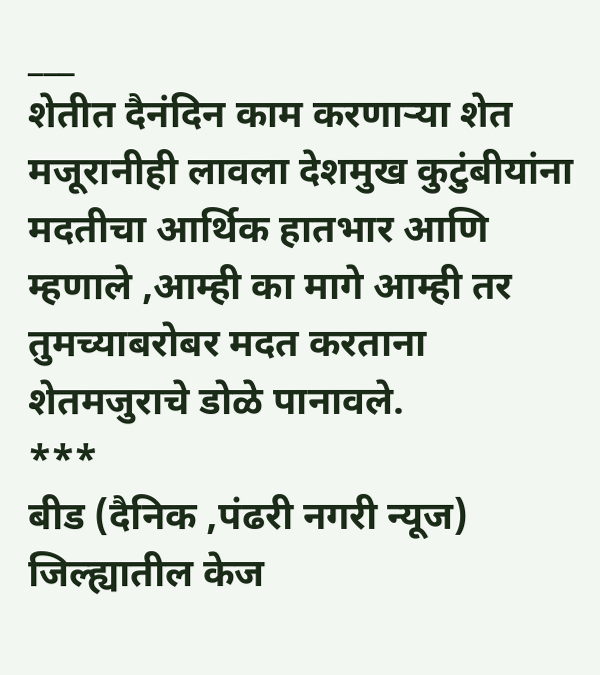___
शेतीत दैनंदिन काम करणाऱ्या शेत मजूरानीही लावला देशमुख कुटुंबीयांना मदतीचा आर्थिक हातभार आणि म्हणाले ,आम्ही का मागे आम्ही तर तुमच्याबरोबर मदत करताना शेतमजुराचे डोळे पानावले.
***
बीड (दैनिक ,पंढरी नगरी न्यूज) जिल्ह्यातील केज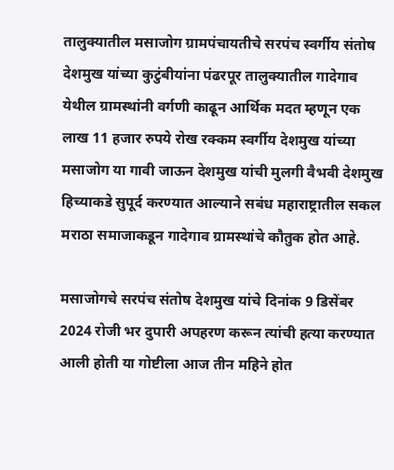तालुक्यातील मसाजोग ग्रामपंचायतीचे सरपंच स्वर्गीय संतोष देशमुख यांच्या कुटुंबीयांना पंढरपूर तालुक्यातील गादेगाव येथील ग्रामस्थांनी वर्गणी काढून आर्थिक मदत म्हणून एक लाख 11 हजार रुपये रोख रक्कम स्वर्गीय देशमुख यांच्या मसाजोग या गावी जाऊन देशमुख यांची मुलगी वैभवी देशमुख हिच्याकडे सुपूर्द करण्यात आल्याने सबंध महाराष्ट्रातील सकल मराठा समाजाकडून गादेगाव ग्रामस्थांचे कौतुक होत आहे.

मसाजोगचे सरपंच संतोष देशमुख यांचे दिनांक 9 डिसेंबर 2024 रोजी भर दुपारी अपहरण करून त्यांची हत्या करण्यात आली होती या गोष्टीला आज तीन महिने होत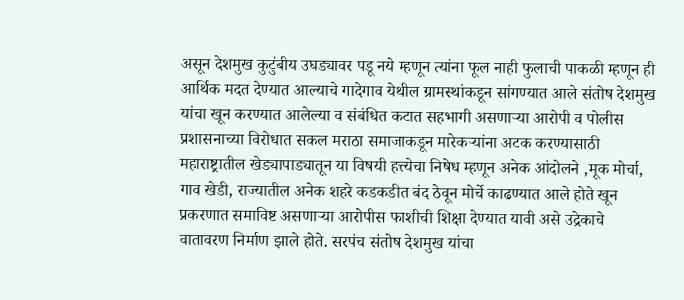असून देशमुख कुटुंबीय उघड्यावर पडू नये म्हणून त्यांना फूल नाही फुलाची पाकळी म्हणून ही आर्थिक मदत देण्यात आल्याचे गादेगाव येथील ग्रामस्थांकडून सांगण्यात आले संतोष देशमुख यांचा खून करण्यात आलेल्या व संबंधित कटात सहभागी असणाऱ्या आरोपी व पोलीस प्रशासनाच्या विरोधात सकल मराठा समाजाकडून मारेकऱ्यांना अटक करण्यासाठी महाराष्ट्रातील खेड्यापाड्यातून या विषयी हत्त्येचा निषेध म्हणून अनेक आंदोलने ,मूक मोर्चा, गाव खेडी, राज्यातील अनेक शहरे कडकडीत बंद ठेवून मोर्चे काढण्यात आले होते खून प्रकरणात समाविष्ट असणाऱ्या आरोपीस फाशीची शिक्षा देण्यात यावी असे उद्रेकाचे वातावरण निर्माण झाले होते. सरपंच संतोष देशमुख यांचा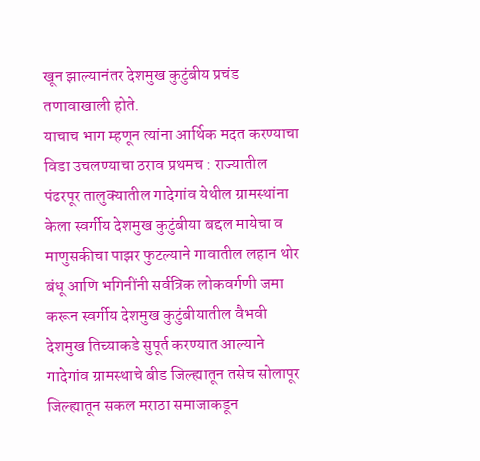खून झाल्यानंतर देशमुख कुटुंबीय प्रचंड तणावाखाली होते.
याचाच भाग म्हणून त्यांना आर्थिक मदत करण्याचा विडा उचलण्याचा ठराव प्रथमच : राज्यातील पंढरपूर तालुक्यातील गादेगांव येथील ग्रामस्थांना केला स्वर्गीय देशमुख कुटुंबीया बद्दल मायेचा व माणुसकीचा पाझर फुटल्याने गावातील लहान थोर बंधू आणि भगिनींनी सर्वत्रिक लोकवर्गणी जमा करून स्वर्गीय देशमुख कुटुंबीयातील वैभवी देशमुख तिच्याकडे सुपूर्त करण्यात आल्याने गादेगांव ग्रामस्थाचे बीड जिल्ह्यातून तसेच सोलापूर जिल्ह्यातून सकल मराठा समाजाकडून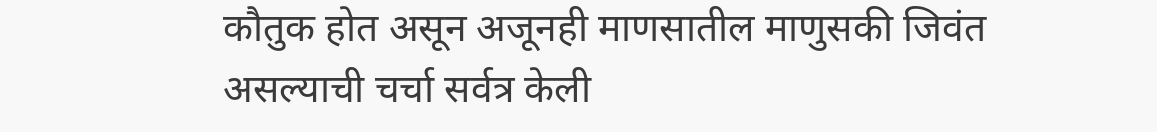कौतुक होत असून अजूनही माणसातील माणुसकी जिवंत असल्याची चर्चा सर्वत्र केली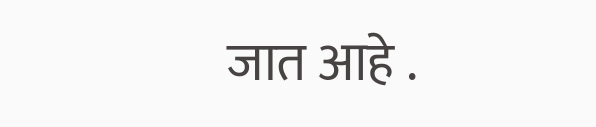जात आहे .